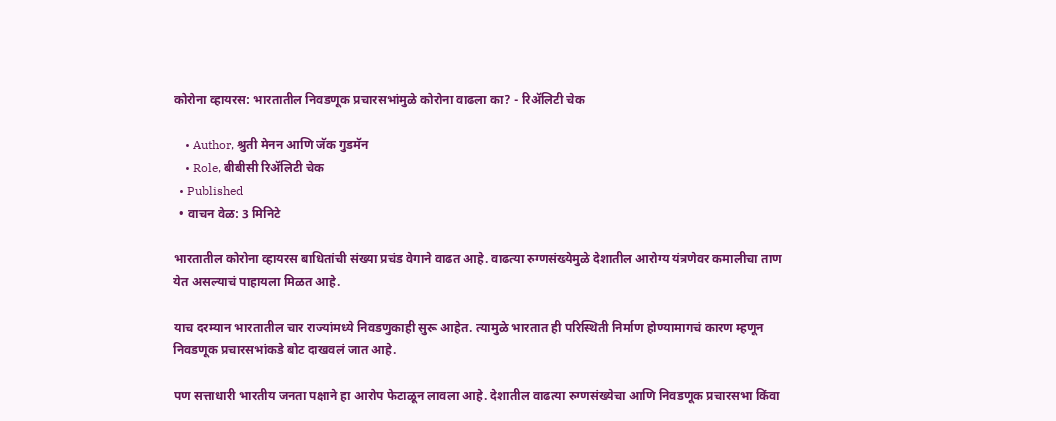कोरोना व्हायरस: भारतातील निवडणूक प्रचारसभांमुळे कोरोना वाढला का? - रिॲलिटी चेक

    • Author, श्रुती मेनन आणि जॅक गुडमॅन
    • Role, बीबीसी रिॲलिटी चेक
  • Published
  • वाचन वेळ: 3 मिनिटे

भारतातील कोरोना व्हायरस बाधितांची संख्या प्रचंड वेगाने वाढत आहे. वाढत्या रुग्णसंख्येमुळे देशातील आरोग्य यंत्रणेवर कमालीचा ताण येत असल्याचं पाहायला मिळत आहे.

याच दरम्यान भारतातील चार राज्यांमध्ये निवडणुकाही सुरू आहेत. त्यामुळे भारतात ही परिस्थिती निर्माण होण्यामागचं कारण म्हणून निवडणूक प्रचारसभांकडे बोट दाखवलं जात आहे.

पण सत्ताधारी भारतीय जनता पक्षाने हा आरोप फेटाळून लावला आहे. देशातील वाढत्या रुग्णसंख्येचा आणि निवडणूक प्रचारसभा किंवा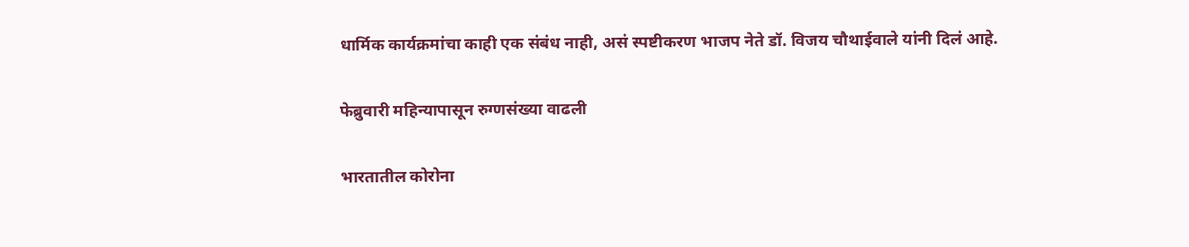धार्मिक कार्यक्रमांचा काही एक संबंध नाही, असं स्पष्टीकरण भाजप नेते डॉ. विजय चौथाईवाले यांनी दिलं आहे.

फेब्रुवारी महिन्यापासून रुग्णसंख्या वाढली

भारतातील कोरोना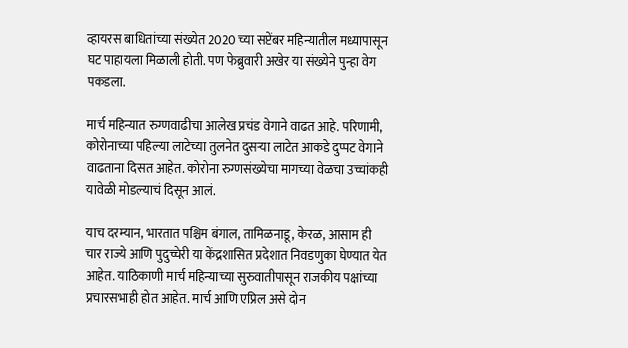व्हायरस बाधितांच्या संख्येत 2020 च्या सप्टेंबर महिन्यातील मध्यापासून घट पाहायला मिळाली होती. पण फेब्रुवारी अखेर या संख्येने पुन्हा वेग पकडला.

मार्च महिन्यात रुग्णवाढीचा आलेख प्रचंड वेगाने वाढत आहे. परिणामी, कोरोनाच्या पहिल्या लाटेच्या तुलनेत दुसऱ्या लाटेत आकडे दुप्पट वेगाने वाढताना दिसत आहेत. कोरोना रुग्णसंख्येचा मागच्या वेळचा उच्चांकही यावेळी मोडल्याचं दिसून आलं.

याच दरम्यान, भारतात पश्चिम बंगाल, तामिळनाडू, केरळ, आसाम ही चार राज्ये आणि पुदुच्चेरी या केंद्रशासित प्रदेशात निवडणुका घेण्यात येत आहेत. याठिकाणी मार्च महिन्याच्या सुरुवातीपासून राजकीय पक्षांच्या प्रचारसभाही होत आहेत. मार्च आणि एप्रिल असे दोन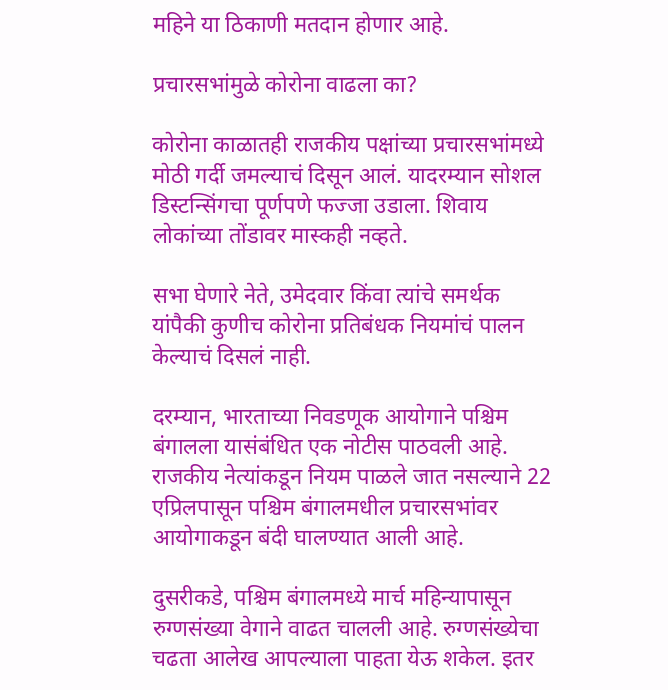महिने या ठिकाणी मतदान होणार आहे.

प्रचारसभांमुळे कोरोना वाढला का?

कोरोना काळातही राजकीय पक्षांच्या प्रचारसभांमध्ये मोठी गर्दी जमल्याचं दिसून आलं. यादरम्यान सोशल डिस्टन्सिंगचा पूर्णपणे फज्जा उडाला. शिवाय लोकांच्या तोंडावर मास्कही नव्हते.

सभा घेणारे नेते, उमेदवार किंवा त्यांचे समर्थक यांपैकी कुणीच कोरोना प्रतिबंधक नियमांचं पालन केल्याचं दिसलं नाही.

दरम्यान, भारताच्या निवडणूक आयोगाने पश्चिम बंगालला यासंबंधित एक नोटीस पाठवली आहे. राजकीय नेत्यांकडून नियम पाळले जात नसल्याने 22 एप्रिलपासून पश्चिम बंगालमधील प्रचारसभांवर आयोगाकडून बंदी घालण्यात आली आहे.

दुसरीकडे, पश्चिम बंगालमध्ये मार्च महिन्यापासून रुग्णसंख्या वेगाने वाढत चालली आहे. रुग्णसंख्येचा चढता आलेख आपल्याला पाहता येऊ शकेल. इतर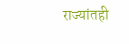राज्यांतही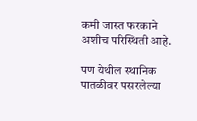कमी जास्त फरकाने अशीच परिस्थिती आहे.

पण येथील स्थानिक पातळीवर पसरलेल्या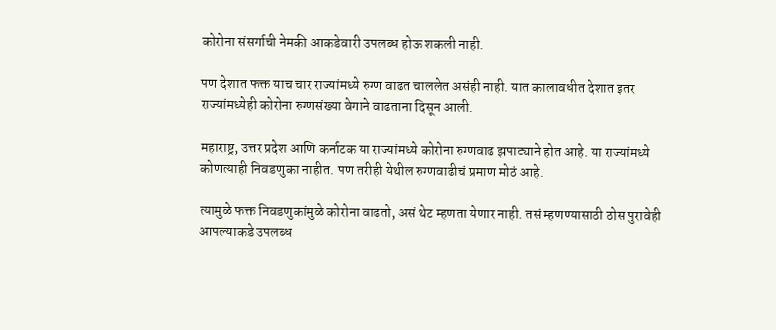कोरोना संसर्गाची नेमकी आकडेवारी उपलब्ध होऊ शकली नाही.

पण देशात फक्त याच चार राज्यांमध्ये रुग्ण वाढत चाललेत असंही नाही. यात कालावधीत देशात इतर राज्यांमध्येही कोरोना रुग्णसंख्या वेगाने वाढताना दिसून आली.

महाराष्ट्र, उत्तर प्रदेश आणि कर्नाटक या राज्यांमध्ये कोरोना रुग्णवाढ झपाट्याने होत आहे. या राज्यांमध्ये कोणत्याही निवडणुका नाहीत. पण तरीही येथील रुग्णवाढीचं प्रमाण मोठं आहे.

त्यामुळे फक्त निवडणुकांमुळे कोरोना वाढतो, असं थेट म्हणता येणार नाही. तसं म्हणण्यासाठी ठोस पुरावेही आपल्याकडे उपलब्ध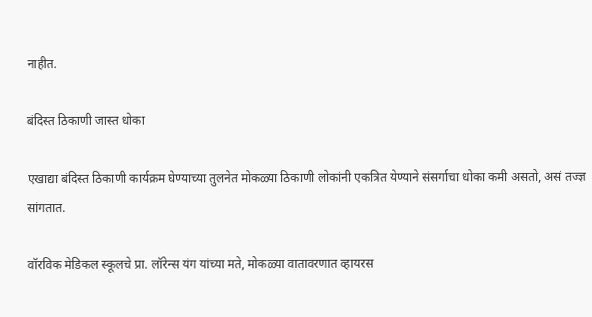नाहीत.

बंदिस्त ठिकाणी जास्त धोका

एखाद्या बंदिस्त ठिकाणी कार्यक्रम घेण्याच्या तुलनेत मोकळ्या ठिकाणी लोकांनी एकत्रित येण्याने संसर्गाचा धोका कमी असतो, असं तज्ज्ञ सांगतात.

वॉरविक मेडिकल स्कूलचे प्रा. लॉरेन्स यंग यांच्या मते, मोकळ्या वातावरणात व्हायरस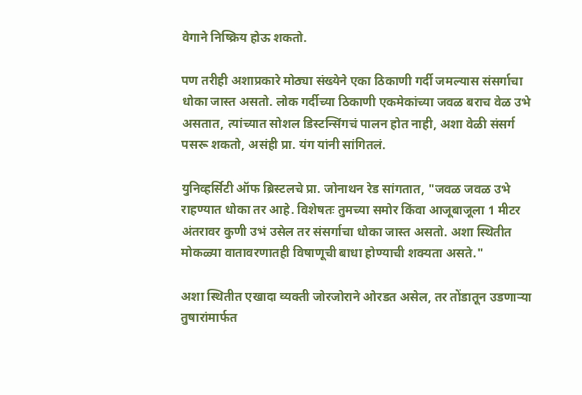वेगाने निष्क्रिय होऊ शकतो.

पण तरीही अशाप्रकारे मोठ्या संख्येने एका ठिकाणी गर्दी जमल्यास संसर्गाचा धोका जास्त असतो. लोक गर्दीच्या ठिकाणी एकमेकांच्या जवळ बराच वेळ उभे असतात, त्यांच्यात सोशल डिस्टन्सिंगचं पालन होत नाही, अशा वेळी संसर्ग पसरू शकतो, असंही प्रा. यंग यांनी सांगितलं.

युनिव्हर्सिटी ऑफ ब्रिस्टलचे प्रा. जोनाथन रेड सांगतात, "जवळ जवळ उभे राहण्यात धोका तर आहे. विशेषतः तुमच्या समोर किंवा आजूबाजूला 1 मीटर अंतरावर कुणी उभं उसेल तर संसर्गाचा धोका जास्त असतो. अशा स्थितीत मोकळ्या वातावरणातही विषाणूची बाधा होण्याची शक्यता असते."

अशा स्थितीत एखादा व्यक्ती जोरजोराने ओरडत असेल, तर तोंडातून उडणाऱ्या तुषारांमार्फत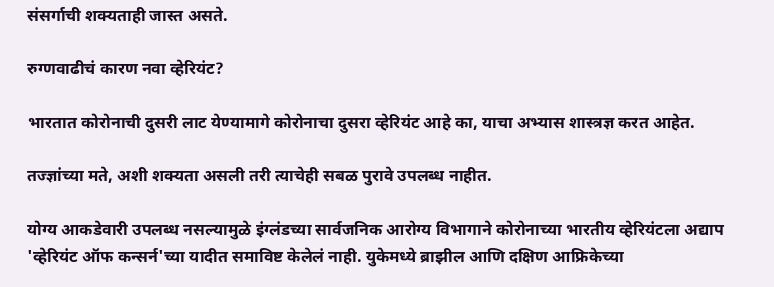संसर्गाची शक्यताही जास्त असते.

रुग्णवाढीचं कारण नवा व्हेरियंट?

भारतात कोरोनाची दुसरी लाट येण्यामागे कोरोनाचा दुसरा व्हेरियंट आहे का, याचा अभ्यास शास्त्रज्ञ करत आहेत.

तज्ज्ञांच्या मते, अशी शक्यता असली तरी त्याचेही सबळ पुरावे उपलब्ध नाहीत.

योग्य आकडेवारी उपलब्ध नसल्यामुळे इंग्लंडच्या सार्वजनिक आरोग्य विभागाने कोरोनाच्या भारतीय व्हेरियंटला अद्याप 'व्हेरियंट ऑफ कन्सर्न'च्या यादीत समाविष्ट केलेलं नाही. युकेमध्ये ब्राझील आणि दक्षिण आफ्रिकेच्या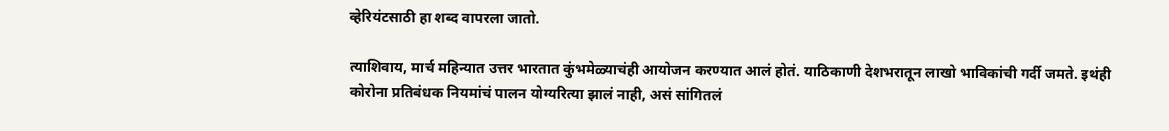व्हेरियंटसाठी हा शब्द वापरला जातो.

त्याशिवाय, मार्च महिन्यात उत्तर भारतात कुंभमेळ्याचंही आयोजन करण्यात आलं होतं. याठिकाणी देशभरातून लाखो भाविकांची गर्दी जमते. इथंही कोरोना प्रतिबंधक नियमांचं पालन योग्यरित्या झालं नाही, असं सांगितलं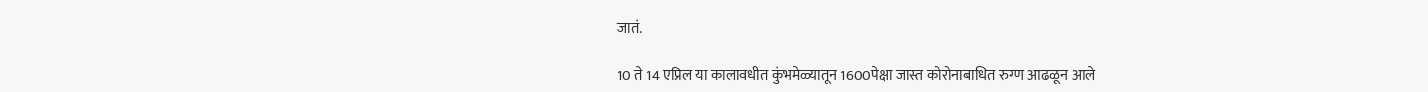जातं.

10 ते 14 एप्रिल या कालावधीत कुंभमेळ्यातून 1600पेक्षा जास्त कोरोनाबाधित रुग्ण आढळून आले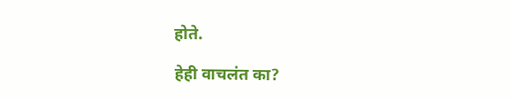होते.

हेही वाचलंत का?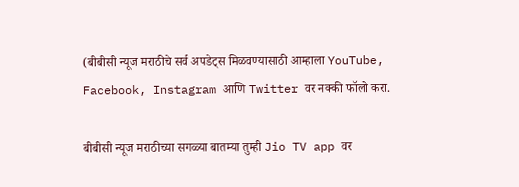(बीबीसी न्यूज मराठीचे सर्व अपडेट्स मिळवण्यासाठी आम्हाला YouTube, Facebook, Instagram आणि Twitter वर नक्की फॉलो करा.

बीबीसी न्यूज मराठीच्या सगळ्या बातम्या तुम्ही Jio TV app वर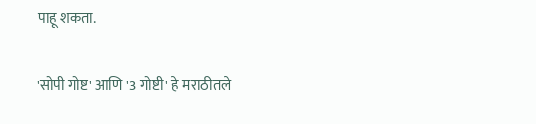पाहू शकता.

'सोपी गोष्ट' आणि '3 गोष्टी' हे मराठीतले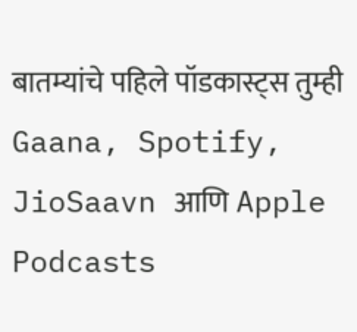बातम्यांचे पहिले पॉडकास्ट्स तुम्ही Gaana, Spotify, JioSaavn आणि Apple Podcasts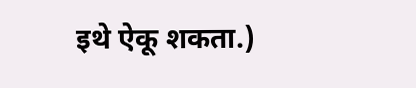इथे ऐकू शकता.)